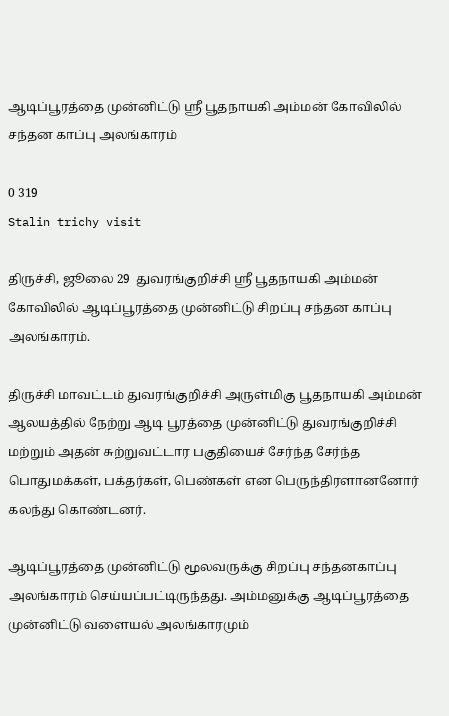ஆடிப்பூரத்தை முன்னிட்டு ஸ்ரீ பூதநாயகி அம்மன் கோவிலில் சந்தன காப்பு அலங்காரம்

0 319
Stalin trichy visit

திருச்சி, ஜூலை 29  துவரங்குறிச்சி ஸ்ரீ பூதநாயகி அம்மன் கோவிலில் ஆடிப்பூரத்தை முன்னிட்டு சிறப்பு சந்தன காப்பு அலங்காரம்.

திருச்சி மாவட்டம் துவரங்குறிச்சி அருள்மிகு பூதநாயகி அம்மன் ஆலயத்தில் நேற்று ஆடி பூரத்தை முன்னிட்டு துவரங்குறிச்சி மற்றும் அதன் சுற்றுவட்டார பகுதியைச் சேர்ந்த சேர்ந்த பொதுமக்கள், பக்தர்கள், பெண்கள் என பெருந்திரளானனோர் கலந்து கொண்டனர்.

ஆடிப்பூரத்தை முன்னிட்டு மூலவருக்கு சிறப்பு சந்தனகாப்பு அலங்காரம் செய்யப்பட்டிருந்தது. அம்மனுக்கு ஆடிப்பூரத்தை முன்னிட்டு வளையல் அலங்காரமும்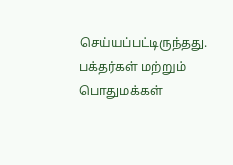செய்யப்பட்டிருந்தது. பக்தர்கள் மற்றும் பொதுமக்கள்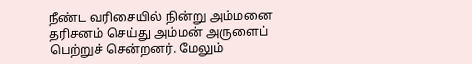நீண்ட வரிசையில் நின்று அம்மனை தரிசனம் செய்து அம்மன் அருளைப் பெற்றுச் சென்றனர். மேலும்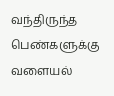வந்திருந்த பெண்களுக்கு வளையல்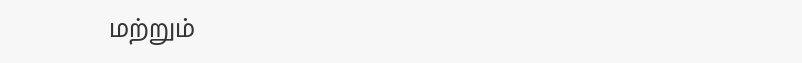மற்றும்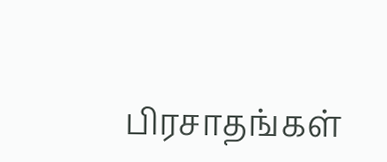பிரசாதங்கள்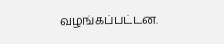வழங்கப்பட்டன.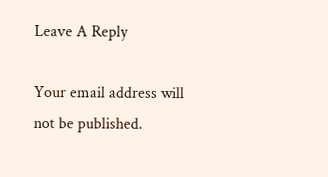Leave A Reply

Your email address will not be published.